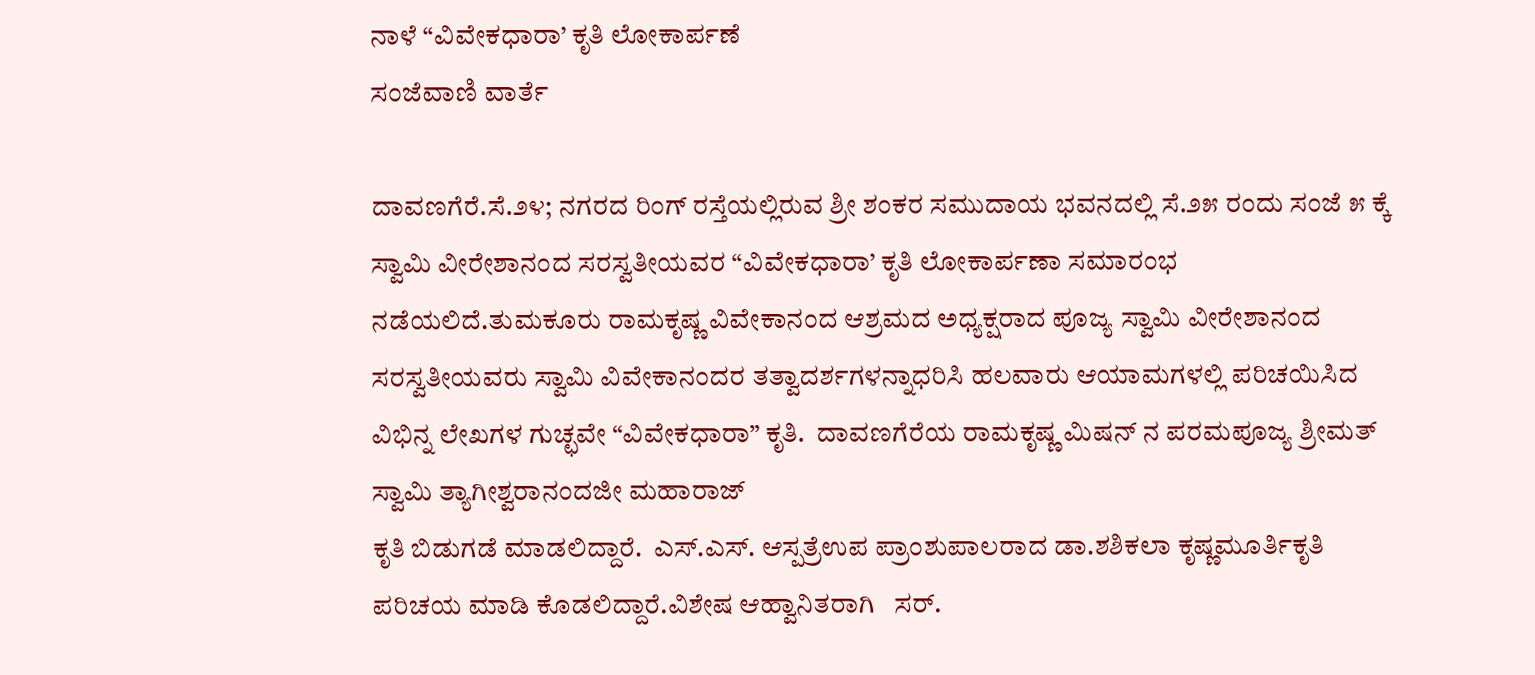ನಾಳೆ “ವಿವೇಕಧಾರಾ’ ಕೃತಿ ಲೋಕಾರ್ಪಣೆ
ಸಂಜೆವಾಣಿ ವಾರ್ತೆ

ದಾವಣಗೆರೆ.ಸೆ.೨೪; ನಗರದ ರಿಂಗ್ ರಸ್ತೆಯಲ್ಲಿರುವ ಶ್ರೀ ಶಂಕರ ಸಮುದಾಯ ಭವನದಲ್ಲಿ ಸೆ.೨೫ ರಂದು ಸಂಜೆ ೫ ಕ್ಕೆ ಸ್ವಾಮಿ ವೀರೇಶಾನಂದ ಸರಸ್ವತೀಯವರ “ವಿವೇಕಧಾರಾ’ ಕೃತಿ ಲೋಕಾರ್ಪಣಾ ಸಮಾರಂಭ ನಡೆಯಲಿದೆ.ತುಮಕೂರು ರಾಮಕೃಷ್ಣ ವಿವೇಕಾನಂದ ಆಶ್ರಮದ ಅಧ್ಯಕ್ಷರಾದ ಪೂಜ್ಯ ಸ್ವಾಮಿ ವೀರೇಶಾನಂದ ಸರಸ್ವತೀಯವರು ಸ್ವಾಮಿ ವಿವೇಕಾನಂದರ ತತ್ವಾದರ್ಶಗಳನ್ನಾಧರಿಸಿ ಹಲವಾರು ಆಯಾಮಗಳಲ್ಲಿ ಪರಿಚಯಿಸಿದ ವಿಭಿನ್ನ ಲೇಖಗಳ ಗುಚ್ಛವೇ “ವಿವೇಕಧಾರಾ” ಕೃತಿ.  ದಾವಣಗೆರೆಯ ರಾಮಕೃಷ್ಣ ಮಿಷನ್ ನ ಪರಮಪೂಜ್ಯ ಶ್ರೀಮತ್ ಸ್ವಾಮಿ ತ್ಯಾಗೀಶ್ವರಾನಂದಜೀ ಮಹಾರಾಜ್
ಕೃತಿ ಬಿಡುಗಡೆ ಮಾಡಲಿದ್ದಾರೆ.  ಎಸ್.ಎಸ್. ಆಸ್ಪತ್ರೆಉಪ ಪ್ರಾಂಶುಪಾಲರಾದ ಡಾ.ಶಶಿಕಲಾ ಕೃಷ್ಣಮೂರ್ತಿಕೃತಿ ಪರಿಚಯ ಮಾಡಿ ಕೊಡಲಿದ್ದಾರೆ.ವಿಶೇಷ ಆಹ್ವಾನಿತರಾಗಿ   ಸರ್.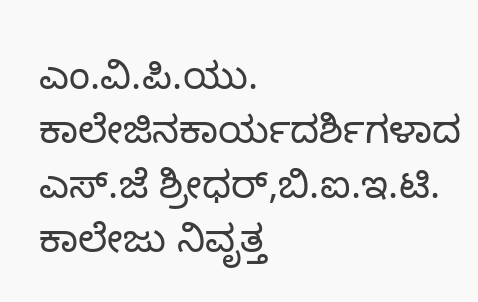ಎಂ.ವಿ.ಪಿ.ಯು. ಕಾಲೇಜಿನಕಾರ್ಯದರ್ಶಿಗಳಾದ ಎಸ್.ಜೆ ಶ್ರೀಧರ್,ಬಿ.ಐ.ಇ.ಟಿ. ಕಾಲೇಜು ನಿವೃತ್ತ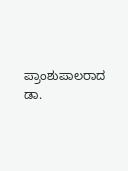ಪ್ರಾಂಶುಪಾಲರಾದ ಡಾ.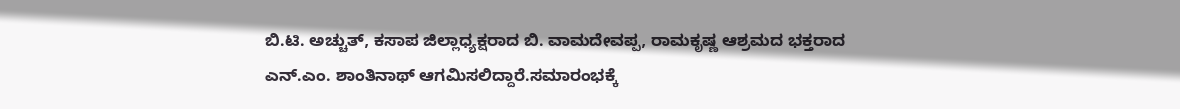ಬಿ.ಟಿ. ಅಚ್ಚುತ್, ಕಸಾಪ ಜಿಲ್ಲಾಧ್ಯಕ್ಷರಾದ ಬಿ. ವಾಮದೇವಪ್ಪ, ರಾಮಕೃಷ್ಣ ಆಶ್ರಮದ ಭಕ್ತರಾದ‌
ಎನ್.ಎಂ. ಶಾಂತಿನಾಥ್ ಆಗಮಿಸಲಿದ್ದಾರೆ.ಸಮಾರಂಭಕ್ಕೆ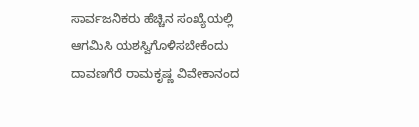ಸಾರ್ವಜನಿಕರು ಹೆಚ್ಚಿನ ಸಂಖ್ಯೆಯಲ್ಲಿ ಆಗಮಿಸಿ ಯಶಸ್ವಿಗೊಳಿಸಬೇಕೆಂದು ದಾವಣಗೆರೆ ರಾಮಕೃಷ್ಣ ವಿವೇಕಾನಂದ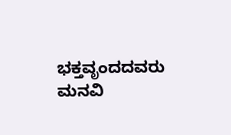ಭಕ್ತವೃಂದದವರು ಮನವಿ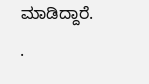ಮಾಡಿದ್ದಾರೆ.
.